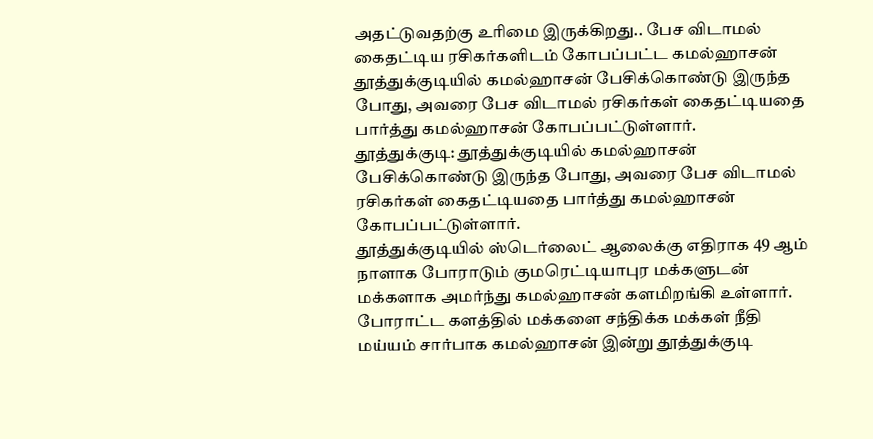அதட்டுவதற்கு உரிமை இருக்கிறது.. பேச விடாமல் கைதட்டிய ரசிகர்களிடம் கோபப்பட்ட கமல்ஹாசன்
தூத்துக்குடியில் கமல்ஹாசன் பேசிக்கொண்டு இருந்த போது, அவரை பேச விடாமல் ரசிகர்கள் கைதட்டியதை பார்த்து கமல்ஹாசன் கோபப்பட்டுள்ளார்.
தூத்துக்குடி: தூத்துக்குடியில் கமல்ஹாசன் பேசிக்கொண்டு இருந்த போது, அவரை பேச விடாமல் ரசிகர்கள் கைதட்டியதை பார்த்து கமல்ஹாசன் கோபப்பட்டுள்ளார்.
தூத்துக்குடியில் ஸ்டெர்லைட் ஆலைக்கு எதிராக 49 ஆம் நாளாக போராடும் குமரெட்டியாபுர மக்களுடன் மக்களாக அமர்ந்து கமல்ஹாசன் களமிறங்கி உள்ளார். போராட்ட களத்தில் மக்களை சந்திக்க மக்கள் நீதி மய்யம் சார்பாக கமல்ஹாசன் இன்று தூத்துக்குடி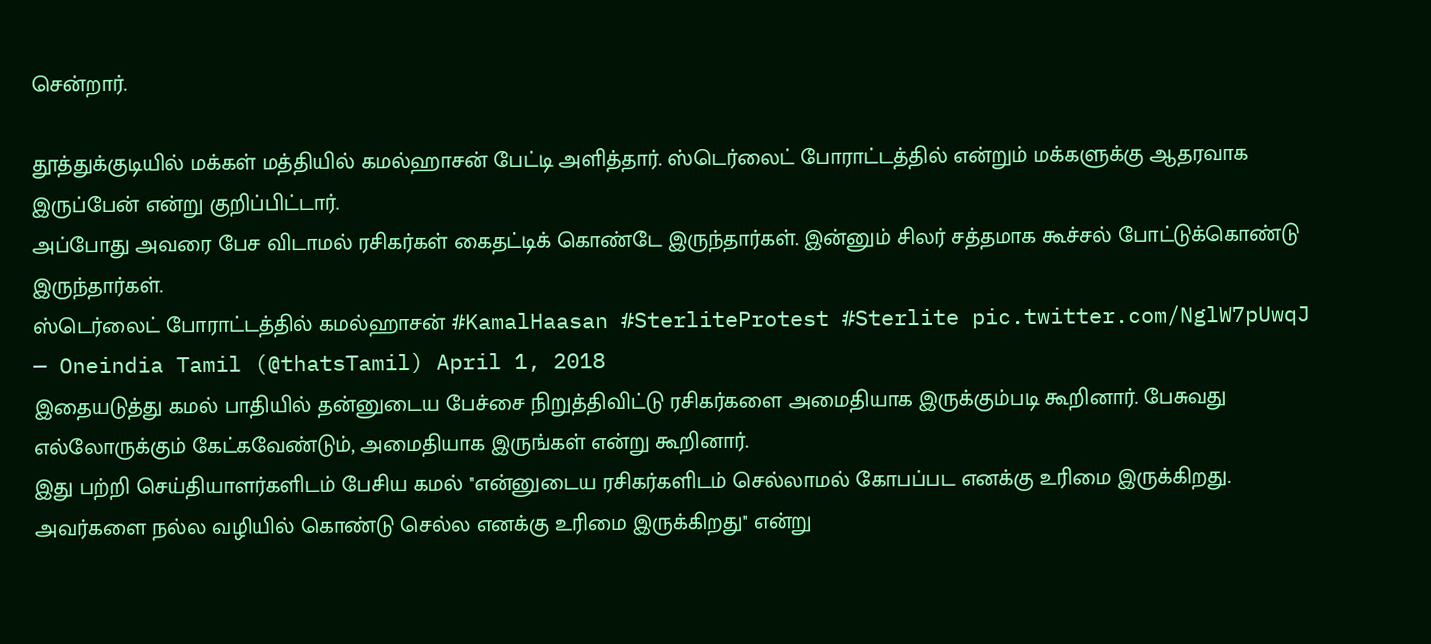சென்றார்.

தூத்துக்குடியில் மக்கள் மத்தியில் கமல்ஹாசன் பேட்டி அளித்தார். ஸ்டெர்லைட் போராட்டத்தில் என்றும் மக்களுக்கு ஆதரவாக இருப்பேன் என்று குறிப்பிட்டார்.
அப்போது அவரை பேச விடாமல் ரசிகர்கள் கைதட்டிக் கொண்டே இருந்தார்கள். இன்னும் சிலர் சத்தமாக கூச்சல் போட்டுக்கொண்டு இருந்தார்கள்.
ஸ்டெர்லைட் போராட்டத்தில் கமல்ஹாசன் #KamalHaasan #SterliteProtest #Sterlite pic.twitter.com/NglW7pUwqJ
— Oneindia Tamil (@thatsTamil) April 1, 2018
இதையடுத்து கமல் பாதியில் தன்னுடைய பேச்சை நிறுத்திவிட்டு ரசிகர்களை அமைதியாக இருக்கும்படி கூறினார். பேசுவது எல்லோருக்கும் கேட்கவேண்டும், அமைதியாக இருங்கள் என்று கூறினார்.
இது பற்றி செய்தியாளர்களிடம் பேசிய கமல் ''என்னுடைய ரசிகர்களிடம் செல்லாமல் கோபப்பட எனக்கு உரிமை இருக்கிறது. அவர்களை நல்ல வழியில் கொண்டு செல்ல எனக்கு உரிமை இருக்கிறது'' என்று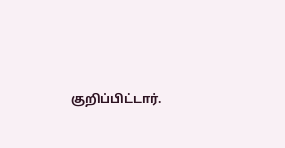குறிப்பிட்டார்.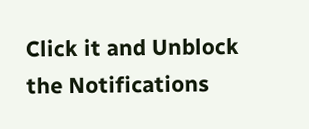Click it and Unblock the Notifications